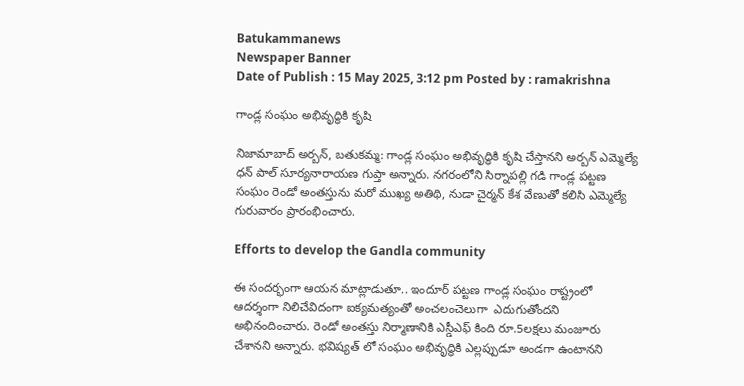Batukammanews
Newspaper Banner
Date of Publish : 15 May 2025, 3:12 pm Posted by : ramakrishna

గాండ్ల సంఘం అభివృద్ధికి కృషి

నిజామాబాద్ అర్బన్, బతుకమ్మ: గాండ్ల సంఘం అభివృద్ధికి కృషి చేస్తానని అర్బన్ ఎమ్మెల్యే ధన్ పాల్ సూర్యనారాయణ గుప్తా అన్నారు. నగరంలోని సిర్నాపల్లి గడి గాండ్ల పట్టణ సంఘం రెండో అంతస్తును మరో ముఖ్య అతిథి, నుడా చైర్మన్ కేశ వేణుతో కలిసి ఎమ్మెల్యే గురువారం ప్రారంభించారు.

Efforts to develop the Gandla community

ఈ సందర్భంగా ఆయన మాట్లాడుతూ.. ఇందూర్ పట్టణ గాండ్ల సంఘం రాష్ట్రంలో ఆదర్శంగా నిలిచేవిదంగా ఐక్యమత్యంతో అంచలంచెలుగా  ఎదుగుతోందని అభినందించారు. రెండో అంతస్తు నిర్మాణానికి ఎస్డీఎఫ్ కింది రూ.5లక్షలు మంజూరు చేశానని అన్నారు. భవిష్యత్ లో సంఘం అభివృద్ధికి ఎల్లప్పుడూ అండగా ఉంటానని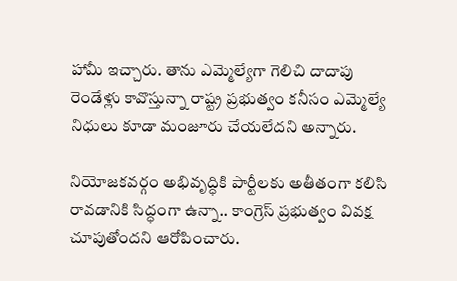హామీ ఇచ్చారు. తాను ఎమ్మెల్యేగా గెలిచి దాదాపు రెండేళ్లు కావొస్తున్నా రాష్ట్ర ప్రభుత్వం కనీసం ఎమ్మెల్యే నిధులు కూడా మంజూరు చేయలేదని అన్నారు.

నియోజకవర్గం అభివృద్ధికి పార్టీలకు అతీతంగా కలిసి రావడానికి సిద్ధంగా ఉన్నా.. కాంగ్రెస్ ప్రభుత్వం వివక్ష చూపుతోందని ఆరోపించారు.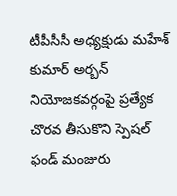టీపీసీసీ అధ్యక్షుడు మహేశ్ కుమార్ అర్బన్ నియోజకవర్గంపై ప్రత్యేక చొరవ తీసుకొని స్పెషల్ ఫండ్ మంజురు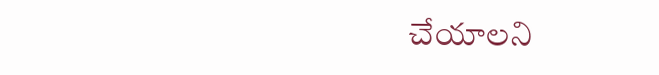చేయాలని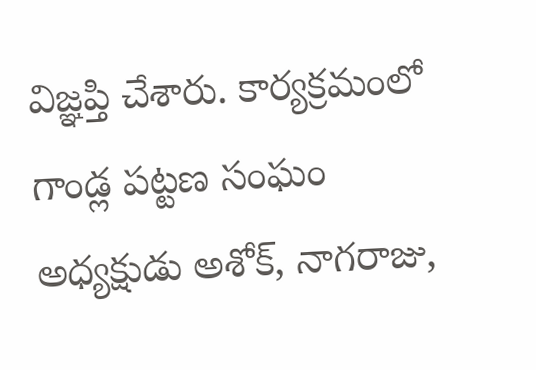విజ్ఞప్తి చేశారు. కార్యక్రమంలో గాండ్ల పట్టణ సంఘం అధ్యక్షుడు అశోక్, నాగరాజు,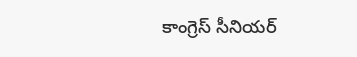కాంగ్రెస్ సీనియర్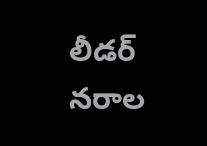లీడర్ నరాల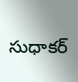సుధాకర్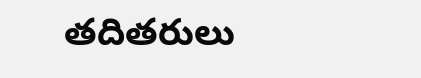తదితరులు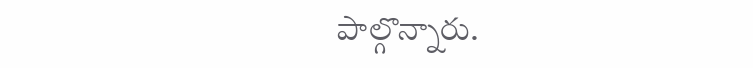పాల్గొన్నారు.